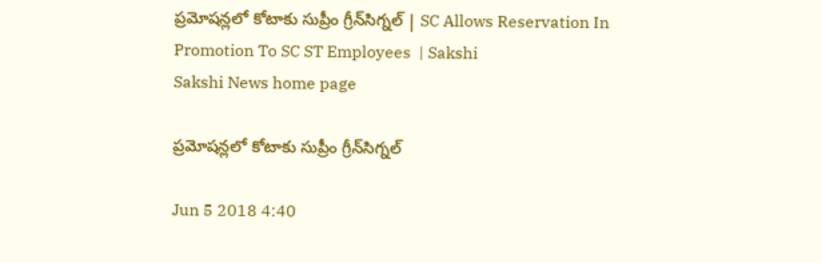ప్రమోషన్లలో కోటాకు సుప్రీం గ్రీన్‌సిగ్నల్‌ | SC Allows Reservation In Promotion To SC ST Employees  | Sakshi
Sakshi News home page

ప్రమోషన్లలో కోటాకు సుప్రీం గ్రీన్‌సిగ్నల్‌

Jun 5 2018 4:40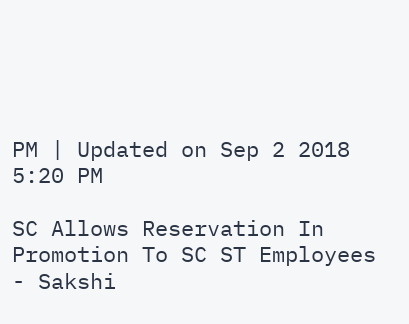PM | Updated on Sep 2 2018 5:20 PM

SC Allows Reservation In Promotion To SC ST Employees  - Sakshi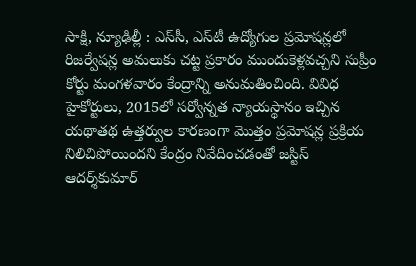సాక్షి, న్యూఢిల్లీ : ఎస్‌సీ, ఎస్‌టీ ఉద్యోగుల ప్రమోషన్లలో రిజర్వేషన్ల అమలుకు చట్ట ప్రకారం ముందుకెళ్లవచ్చని సుప్రీం కోర్టు మంగళవారం కేంద్రాన్ని అనుమతించింది. వివిధ హైకోర్టులు, 2015లో సర్వోన్నత న్యాయస్థానం ఇచ్చిన యథాతథ ఉత్తర్వుల కారణంగా మొత్తం ప్రమోషన్ల ప్రక్రియ నిలిచిపోయిందని కేంద్రం నివేదించడంతో జస్టిస్‌ ఆదర్శ్‌కుమార్‌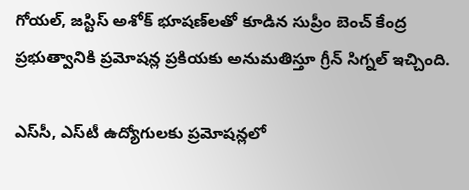గోయల్‌, జస్టిస్‌ అశోక్‌ భూషణ్‌లతో కూడిన సుప్రీం బెంచ్‌ కేంద్ర ప్రభుత్వానికి ప్రమోషన్ల ప్రకియకు అనుమతిస్తూ గ్రీన్‌ సిగ్నల్‌ ఇచ్చింది.

ఎస్‌సీ, ఎస్‌టీ ఉద్యోగులకు ప్రమోషన్లలో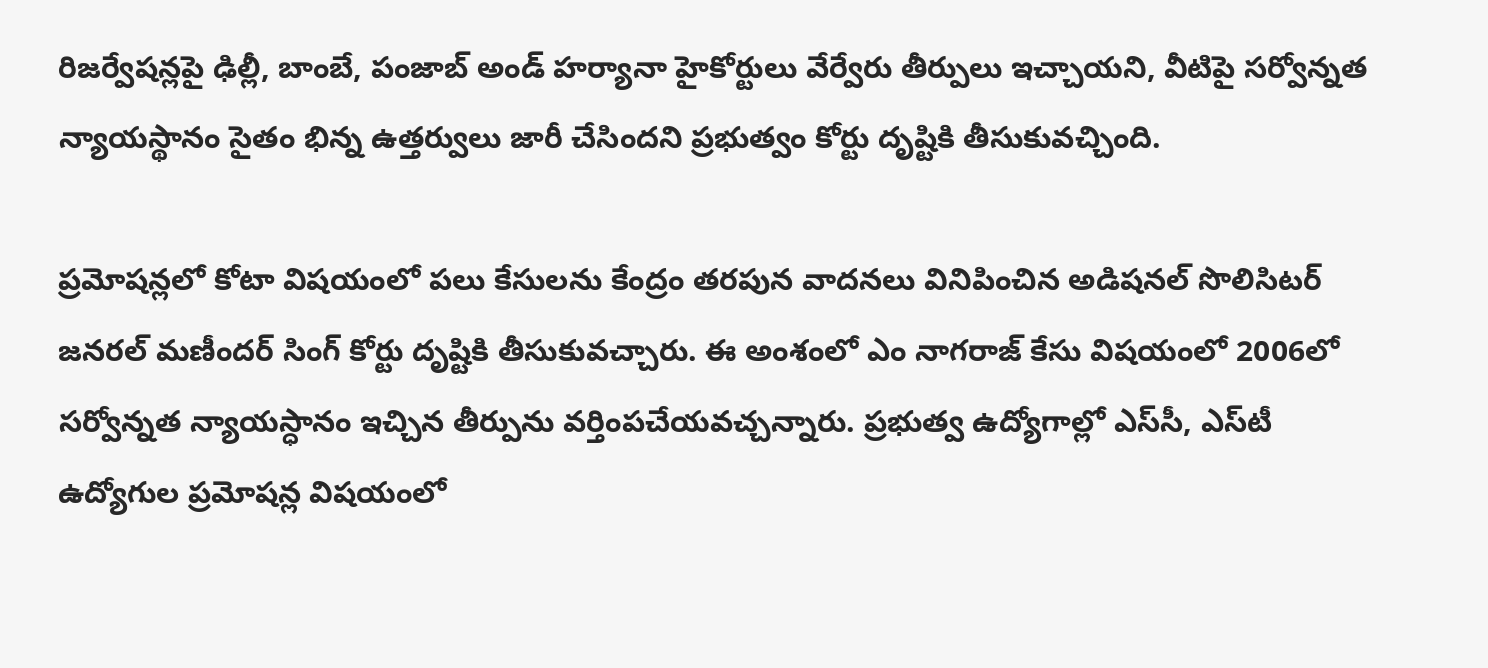రిజర్వేషన్లపై ఢిల్లీ, బాంబే, పంజాబ్‌ అండ్‌ హర్యానా హైకోర్టులు వేర్వేరు తీర్పులు ఇచ్చాయని, వీటిపై సర్వోన్నత న్యాయస్థానం సైతం భిన్న ఉత్తర్వులు జారీ చేసిందని ప్రభుత్వం కోర్టు దృష్టికి తీసుకువచ్చింది.

ప్రమోషన్లలో కోటా విషయంలో పలు కేసులను కేంద్రం తరపున వాదనలు వినిపించిన అడిషనల్‌ సొలిసిటర్‌ జనరల్‌ మణీందర్‌ సింగ్‌ కోర్టు దృష్టికి తీసుకువచ్చారు. ఈ అంశంలో ఎం నాగరాజ్‌ కేసు విషయంలో 2006లో సర్వోన్నత న్యాయస్ధానం ఇచ్చిన తీర్పును వర్తింపచేయవచ్చన్నారు. ప్రభుత్వ ఉద్యోగాల్లో ఎస్‌సీ, ఎస్‌టీ ఉద్యోగుల ప్రమోషన్ల విషయంలో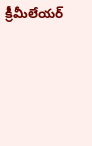క్రీమీలేయర్‌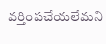వర్తింపచేయలేమని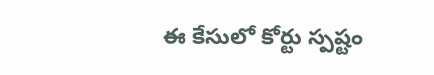ఈ కేసులో కోర్టు స్పష్టం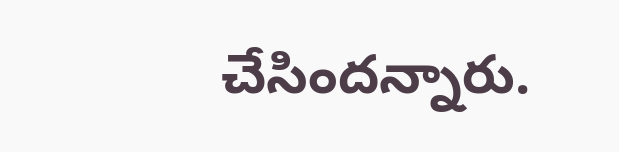చేసిందన్నారు.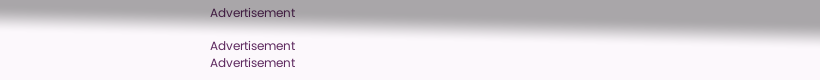Advertisement

Advertisement
Advertisement